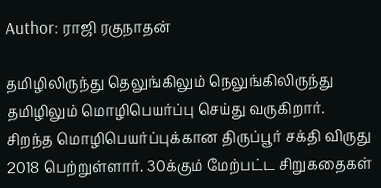Author: ராஜி ரகுநாதன்

தமிழிலிருந்து தெலுங்கிலும் நெலுங்கிலிருந்து தமிழிலும் மொழிபெயர்ப்பு செய்து வருகிறார். சிறந்த மொழிபெயர்ப்புக்கான திருப்பூர் சக்தி விருது 2018 பெற்றுள்ளார். 30க்கும் மேற்பட்ட சிறுகதைகள்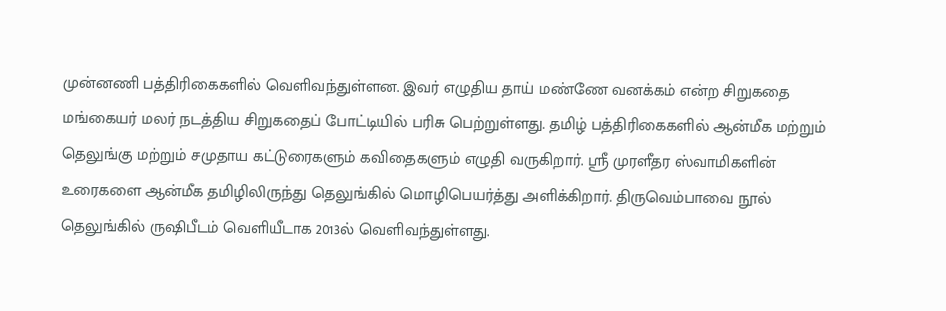முன்னணி பத்திரிகைகளில் வெளிவந்துள்ளன. இவர் எழுதிய தாய் மண்ணே வனக்கம் என்ற சிறுகதை மங்கையர் மலர் நடத்திய சிறுகதைப் போட்டியில் பரிசு பெற்றுள்ளது. தமிழ் பத்திரிகைகளில் ஆன்மீக மற்றும் தெலுங்கு மற்றும் சமுதாய கட்டுரைகளும் கவிதைகளும் எழுதி வருகிறார். ஸ்ரீ முரளீதர ஸ்வாமிகளின் உரைகளை ஆன்மீக தமிழிலிருந்து தெலுங்கில் மொழிபெயர்த்து அளிக்கிறார். திருவெம்பாவை நூல் தெலுங்கில் ருஷிபீடம் வெளியீடாக 2013ல் வெளிவந்துள்ளது.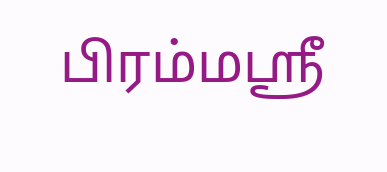பிரம்மஸ்ரீ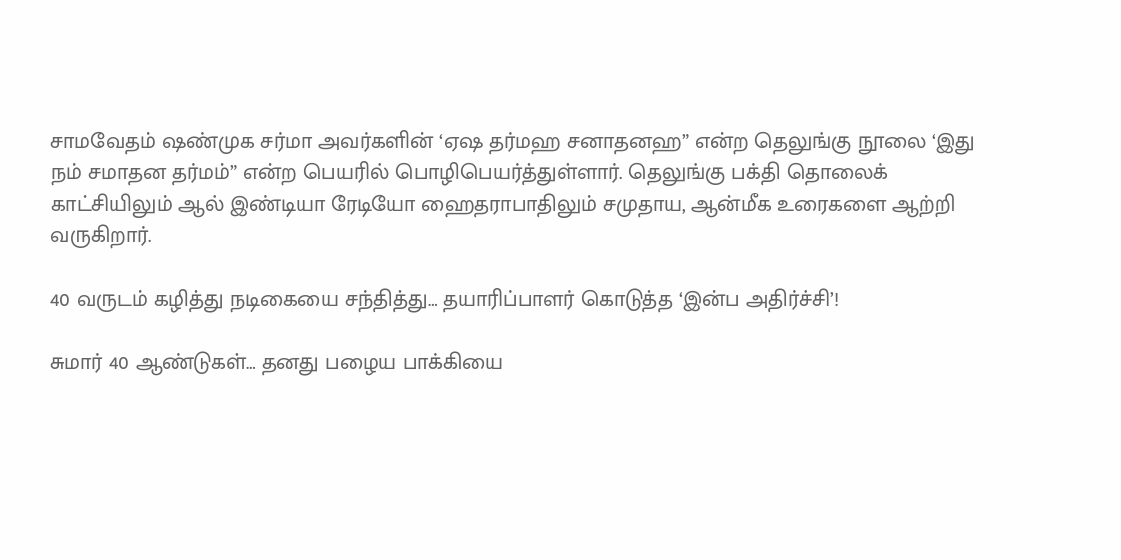சாமவேதம் ஷண்முக சர்மா அவர்களின் ‘ஏஷ தர்மஹ சனாதனஹ” என்ற தெலுங்கு நூலை ‘இது நம் சமாதன தர்மம்” என்ற பெயரில் பொழிபெயர்த்துள்ளார். தெலுங்கு பக்தி தொலைக் காட்சியிலும் ஆல் இண்டியா ரேடியோ ஹைதராபாதிலும் சமுதாய, ஆன்மீக உரைகளை ஆற்றி வருகிறார்.

40 வருடம் கழித்து நடிகையை சந்தித்து… தயாரிப்பாளர் கொடுத்த ‘இன்ப அதிர்ச்சி’!

சுமார் 40 ஆண்டுகள்… தனது பழைய பாக்கியை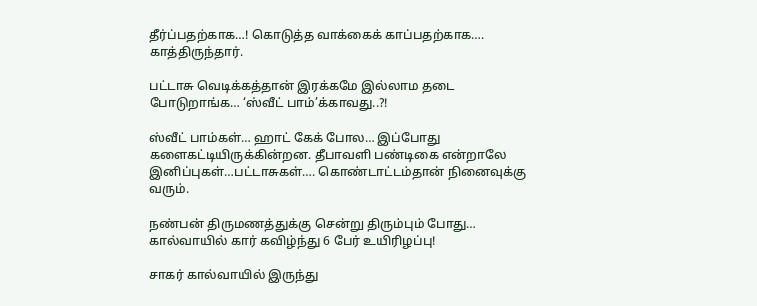தீர்ப்பதற்காக…! கொடுத்த வாக்கைக் காப்பதற்காக…. காத்திருந்தார்.

பட்டாசு வெடிக்கத்தான் இரக்கமே இல்லாம தடை போடுறாங்க… ‘ஸ்வீட் பாம்’க்காவது..?!

ஸ்வீட் பாம்கள்… ஹாட் கேக் போல… இப்போது களைகட்டியிருக்கின்றன. தீபாவளி பண்டிகை என்றாலே இனிப்புகள்…பட்டாசுகள்…. கொண்டாட்டம்தான் நினைவுக்கு வரும்.

நண்பன் திருமணத்துக்கு சென்று திரும்பும் போது… கால்வாயில் கார் கவிழ்ந்து 6 பேர் உயிரிழப்பு!

சாகர் கால்வாயில் இருந்து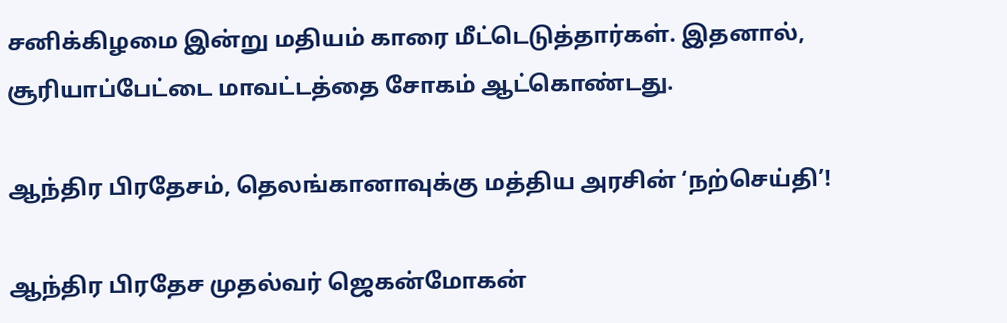சனிக்கிழமை இன்று மதியம் காரை மீட்டெடுத்தார்கள். இதனால், சூரியாப்பேட்டை மாவட்டத்தை சோகம் ஆட்கொண்டது.

ஆந்திர பிரதேசம், தெலங்கானாவுக்கு மத்திய அரசின் ‘நற்செய்தி’!

ஆந்திர பிரதேச முதல்வர் ஜெகன்மோகன்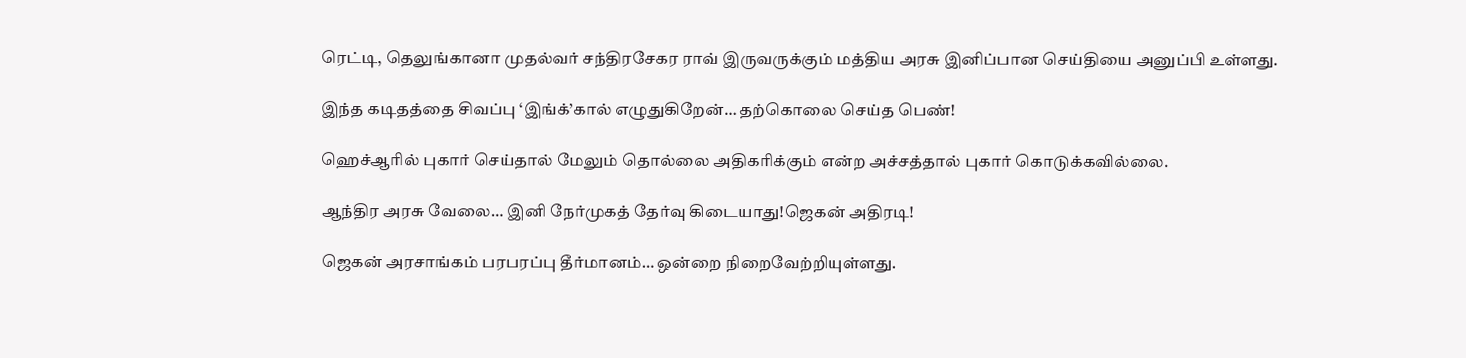ரெட்டி, தெலுங்கானா முதல்வர் சந்திரசேகர ராவ் இருவருக்கும் மத்திய அரசு இனிப்பான செய்தியை அனுப்பி உள்ளது.

இந்த கடிதத்தை சிவப்பு ‘இங்க்’கால் எழுதுகிறேன்… தற்கொலை செய்த பெண்!

ஹெச்ஆரில் புகார் செய்தால் மேலும் தொல்லை அதிகரிக்கும் என்ற அச்சத்தால் புகார் கொடுக்கவில்லை.

ஆந்திர அரசு வேலை… இனி நேர்முகத் தேர்வு கிடையாது!ஜெகன் அதிரடி!

ஜெகன் அரசாங்கம் பரபரப்பு தீர்மானம்… ஒன்றை நிறைவேற்றியுள்ளது.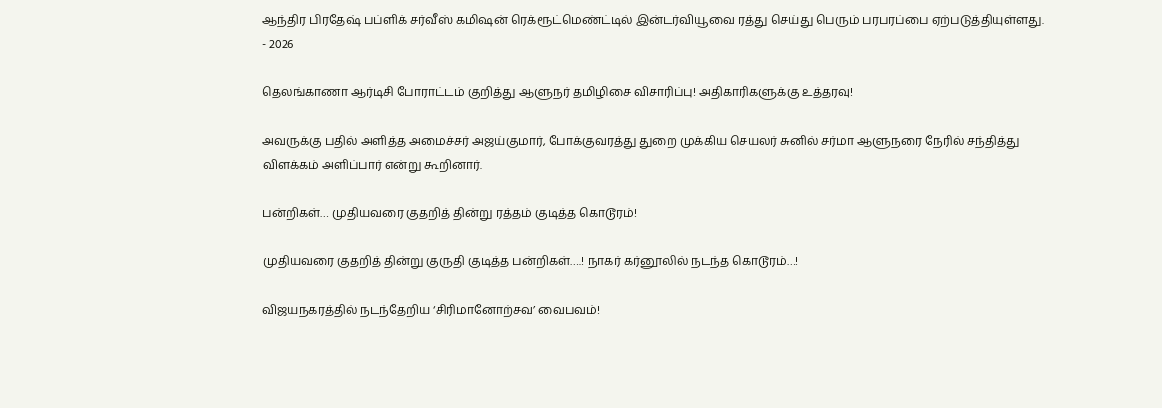ஆந்திர பிரதேஷ் பப்ளிக் சர்வீஸ் கமிஷன் ரெக்ரூட்மெண்ட்டில் இன்டர்வியூவை ரத்து செய்து பெரும் பரபரப்பை ஏற்படுத்தியுள்ளது.
- 2026

தெலங்காணா ஆர்டிசி போராட்டம் குறித்து ஆளுநர் தமிழிசை விசாரிப்பு! அதிகாரிகளுக்கு உத்தரவு!

அவருக்கு பதில் அளித்த அமைச்சர் அஜய்குமார், போக்குவரத்து துறை முக்கிய செயலர் சுனில் சர்மா ஆளுநரை நேரில் சந்தித்து விளக்கம் அளிப்பார் என்று கூறினார்.

பன்றிகள்… முதியவரை குதறித் தின்று ரத்தம் குடித்த கொடூரம்!

முதியவரை குதறித் தின்று குருதி குடித்த பன்றிகள்….! நாகர் கர்னூலில் நடந்த கொடூரம்…!

விஜயநகரத்தில் நடந்தேறிய ‘சிரிமானோற்சவ’ வைபவம்!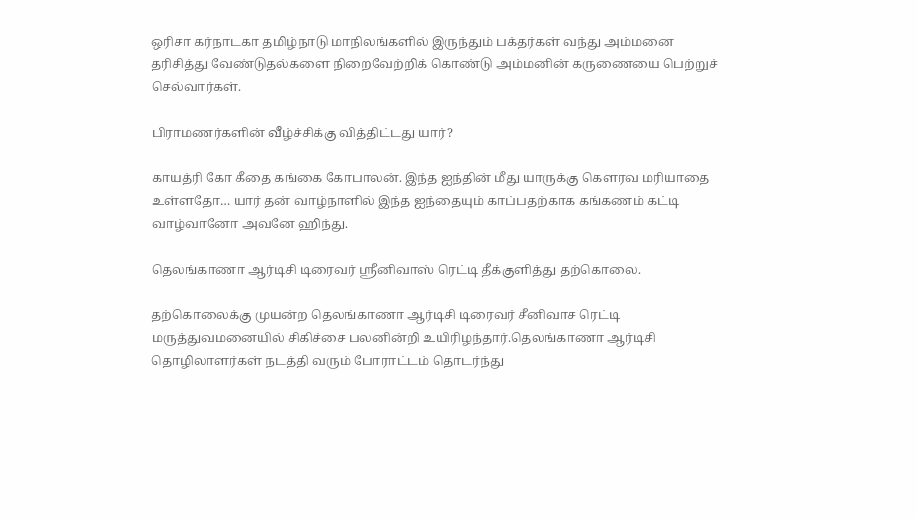ஒரிசா கர்நாடகா தமிழ்நாடு மாநிலங்களில் இருந்தும் பக்தர்கள் வந்து அம்மனை தரிசித்து வேண்டுதல்களை நிறைவேற்றிக் கொண்டு அம்மனின் கருணையை பெற்றுச் செல்வார்கள்.

பிராமணர்களின் வீழ்ச்சிக்கு வித்திட்டது யார்?

காயத்ரி கோ கீதை கங்கை கோபாலன். இந்த ஐந்தின் மீது யாருக்கு கௌரவ மரியாதை உள்ளதோ… யார் தன் வாழ்நாளில் இந்த ஐந்தையும் காப்பதற்காக கங்கணம் கட்டி வாழ்வானோ அவனே ஹிந்து.

தெலங்காணா ஆர்டிசி டிரைவர் ஸ்ரீனிவாஸ் ரெட்டி தீக்குளித்து தற்கொலை.

தற்கொலைக்கு முயன்ற தெலங்காணா ஆர்டிசி டிரைவர் சீனிவாச ரெட்டி மருத்துவமனையில் சிகிச்சை பலனின்றி உயிரிழந்தார்.தெலங்காணா ஆர்டிசி தொழிலாளர்கள் நடத்தி வரும் போராட்டம் தொடர்ந்து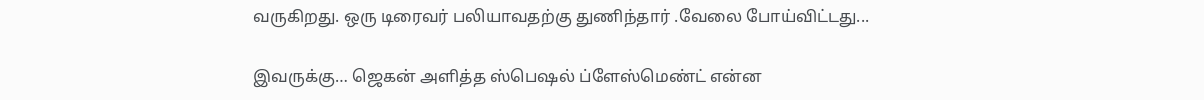வருகிறது. ஒரு டிரைவர் பலியாவதற்கு துணிந்தார் .வேலை போய்விட்டது...

இவருக்கு… ஜெகன் அளித்த ஸ்பெஷல் ப்ளேஸ்மெண்ட் என்ன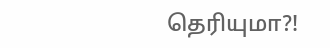தெரியுமா?!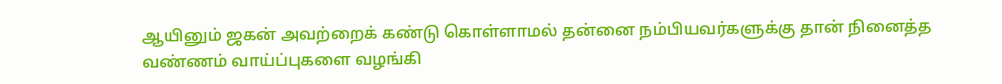ஆயினும் ஜகன் அவற்றைக் கண்டு கொள்ளாமல் தன்னை நம்பியவர்களுக்கு தான் நினைத்த வண்ணம் வாய்ப்புகளை வழங்கி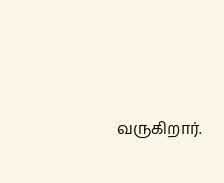வருகிறார்.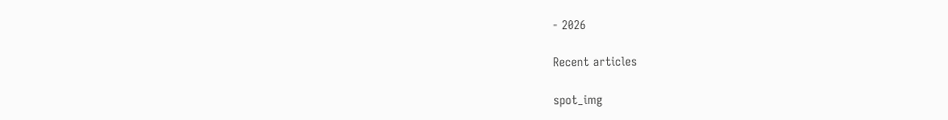- 2026

Recent articles

spot_img